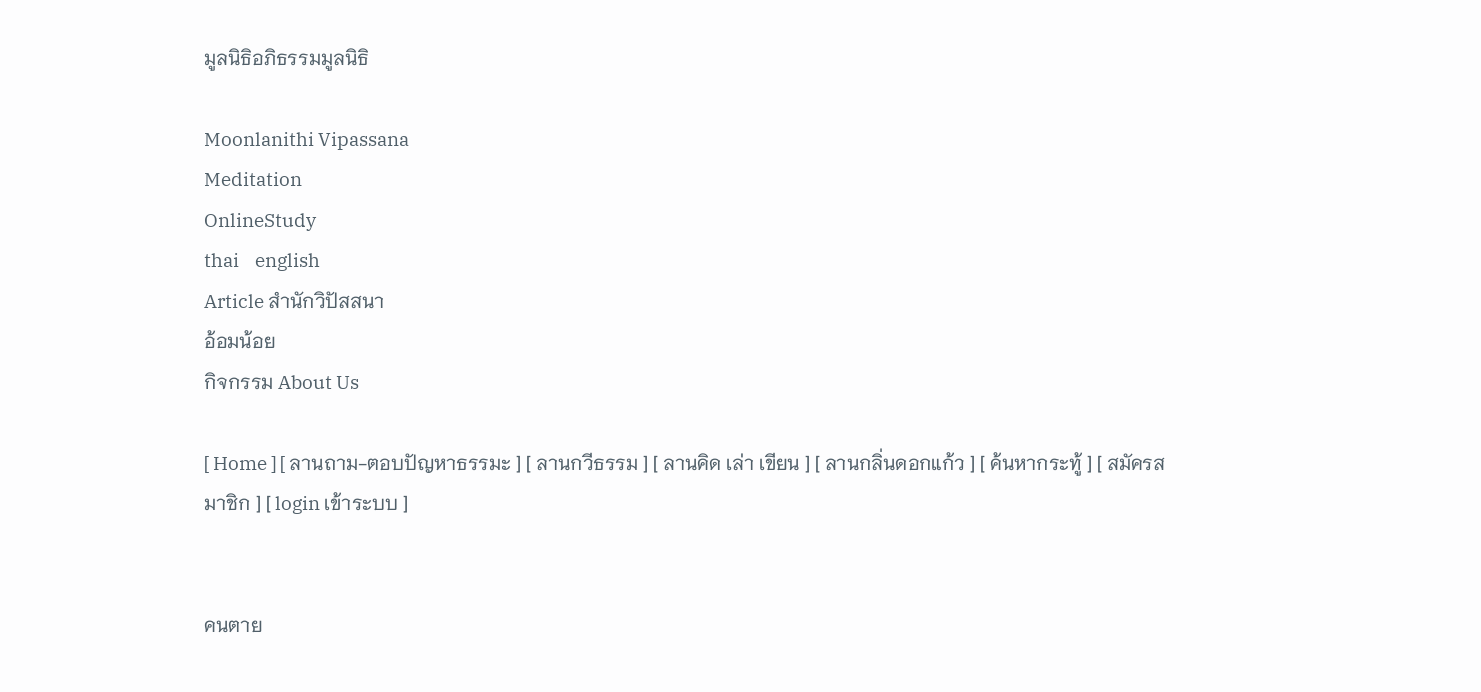มูลนิธิอภิธรรมมูลนิธิ

Moonlanithi Vipassana
Meditation
OnlineStudy
thai    english
Article สำนักวิปัสสนา
อ้อมน้อย
กิจกรรม About Us

[ Home ] [ ลานถาม-ตอบปัญหาธรรมะ ] [ ลานกวีธรรม ] [ ลานคิด เล่า เขียน ] [ ลานกลิ่นดอกแก้ว ] [ ค้นหากระทู้ ] [ สมัครสมาชิก ] [ login เข้าระบบ ]


คนตาย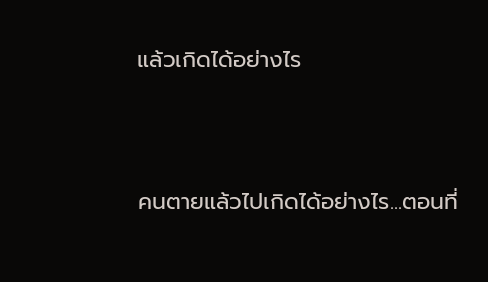แล้วเกิดได้อย่างไร




คนตายแล้วไปเกิดได้อย่างไร...ตอนที่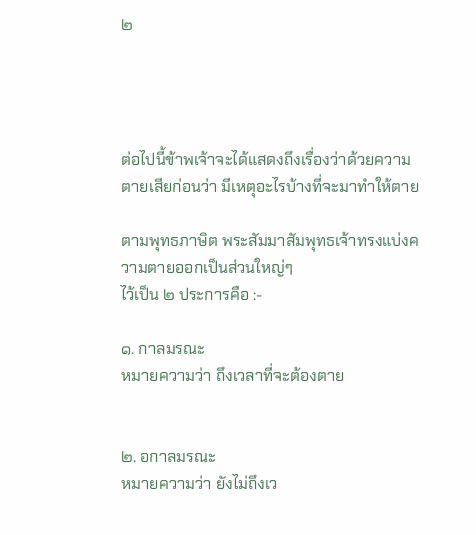๒




ต่อไปนี้ข้าพเจ้าจะได้แสดงถึงเรื่องว่าด้วยความตายเสียก่อนว่า มีเหตุอะไรบ้างที่จะมาทำให้ตาย

ตามพุทธภาษิต พระสัมมาสัมพุทธเจ้าทรงแบ่งความตายออกเป็นส่วนใหญ่ๆ
ไว้เป็น ๒ ประการคือ :-

๑. กาลมรณะ
หมายความว่า ถึงเวลาที่จะต้องตาย


๒. อกาลมรณะ
หมายความว่า ยังไม่ถึงเว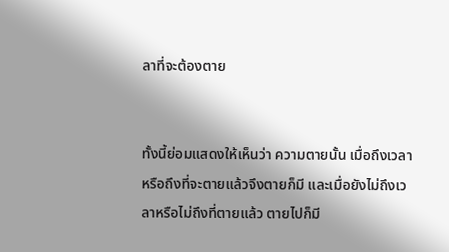ลาที่จะต้องตาย


ทั้งนี้ย่อมแสดงให้เห็นว่า ความตายนั้น เมื่อถึงเวลาหรือถึงที่จะตายแล้วจึงตายก็มี และเมื่อยังไม่ถึงเวลาหรือไม่ถึงที่ตายแล้ว ตายไปก็มี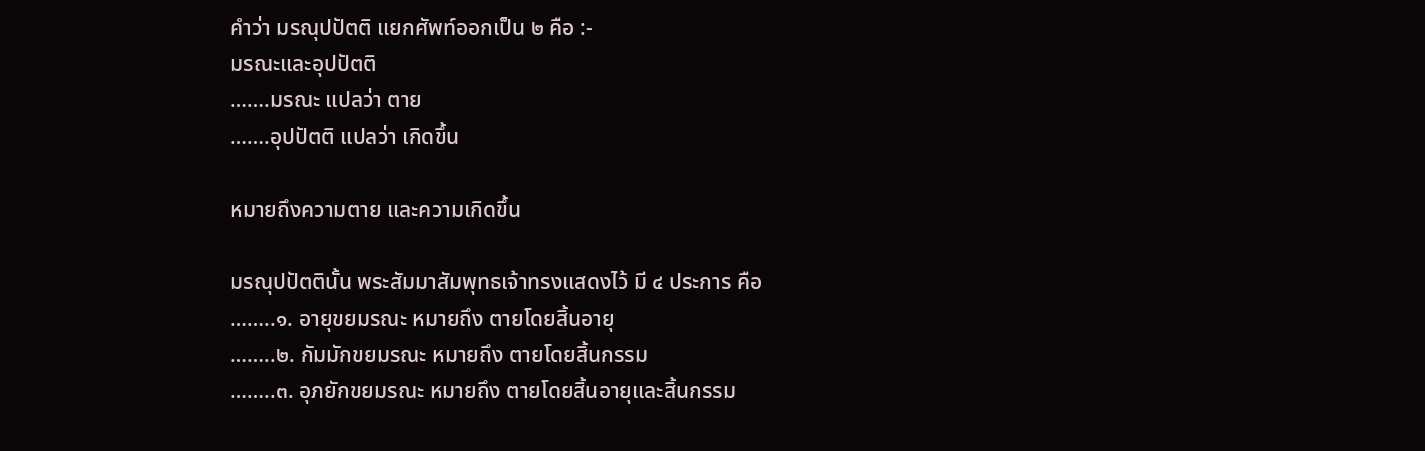คำว่า มรณุปปัตติ แยกศัพท์ออกเป็น ๒ คือ :-
มรณะและอุปปัตติ
…….มรณะ แปลว่า ตาย
…….อุปปัตติ แปลว่า เกิดขึ้น

หมายถึงความตาย และความเกิดขึ้น

มรณุปปัตตินั้น พระสัมมาสัมพุทธเจ้าทรงแสดงไว้ มี ๔ ประการ คือ
……..๑. อายุขยมรณะ หมายถึง ตายโดยสิ้นอายุ
……..๒. กัมมักขยมรณะ หมายถึง ตายโดยสิ้นกรรม
……..๓. อุภยักขยมรณะ หมายถึง ตายโดยสิ้นอายุและสิ้นกรรม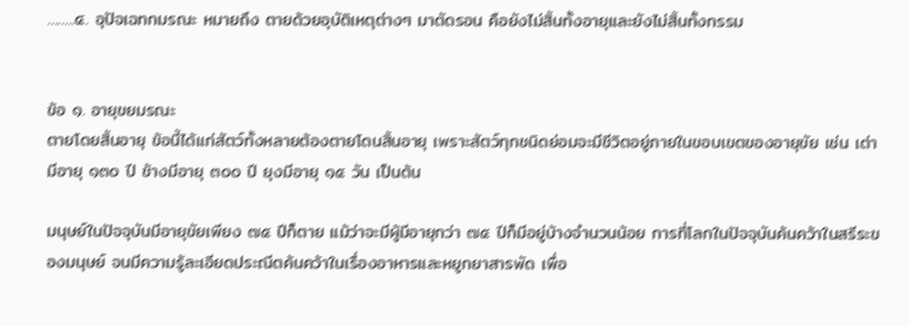……..๔. อุปัจเฉทกมรณะ หมายถึง ตายด้วยอุบัติเหตุต่างๆ มาตัดรอน คือยังไม่สิ้นทั้งอายุและยังไม่สิ้นทั้งกรรม


ข้อ ๑. อายุขยมรณะ
ตายโดยสิ้นอายุ ข้อนี้ได้แก่สัตว์ทั้งหลายต้องตายโดนสิ้นอายุ เพราะสัตว์ทุกชนิดย่อมจะมีชีวิตอยู่ภายในขอบเขตของอายุขัย เช่น เต่ามีอายุ ๑๓๐ ปี ช้างมีอายุ ๓๐๐ ปี ยุงมีอายุ ๑๕ วัน เป็นต้น

มนุษย์ในปัจจุบันมีอายุขัยเพียง ๗๕ ปีก็ตาย แม้ว่าจะมีผู้มีอายุกว่า ๗๕ ปีก็มีอยู่บ้างจำนวนน้อย การที่โลกในปัจจุบันค้นคว้าในสรีระของมนุษย์ จนมีความรู้ละเอียดประณีตค้นคว้าในเรื่องอาหารและหยูกยาสารพัด เพื่อ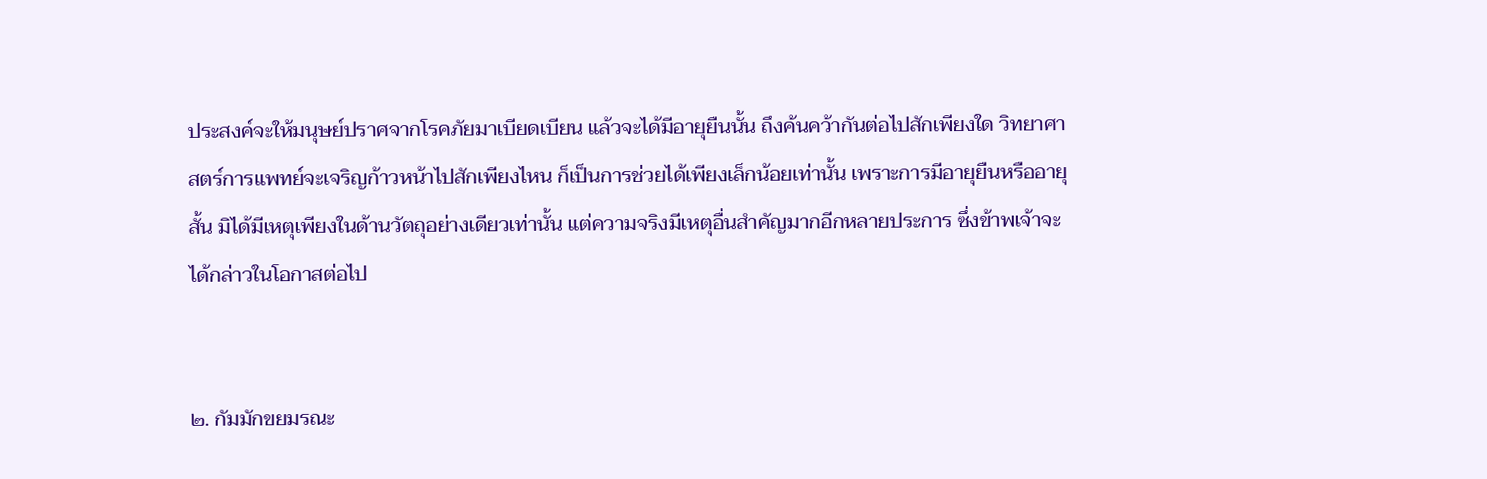ประสงค์จะให้มนุษย์ปราศจากโรคภัยมาเบียดเบียน แล้วจะได้มีอายุยืนนั้น ถึงค้นคว้ากันต่อไปสักเพียงใด วิทยาศาสตร์การแพทย์จะเจริญก้าวหน้าไปสักเพียงไหน ก็เป็นการช่วยได้เพียงเล็กน้อยเท่านั้น เพราะการมีอายุยืนหรืออายุสั้น มิได้มีเหตุเพียงในด้านวัตถุอย่างเดียวเท่านั้น แต่ความจริงมีเหตุอื่นสำคัญมากอีกหลายประการ ซึ่งข้าพเจ้าจะได้กล่าวในโอกาสต่อไป


๒. กัมมักขยมรณะ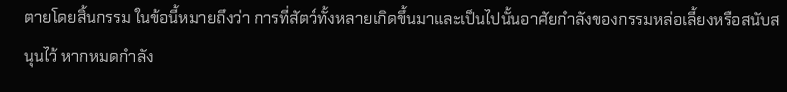ตายโดยสิ้นกรรม ในข้อนี้หมายถึงว่า การที่สัตว์ทั้งหลายเกิดขึ้นมาและเป็นไปนั้นอาศัยกำลังของกรรมหล่อเลี้ยงหรือสนับสนุนไว้ หากหมดกำลัง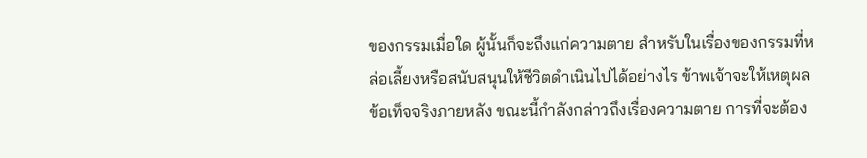ของกรรมเมื่อใด ผู้นั้นก็จะถึงแก่ความตาย สำหรับในเรื่องของกรรมที่หล่อเลี้ยงหรือสนับสนุนให้ชีวิตดำเนินไปได้อย่างไร ข้าพเจ้าจะให้เหตุผลข้อเท็จจริงภายหลัง ขณะนี้กำลังกล่าวถึงเรื่องความตาย การที่จะต้อง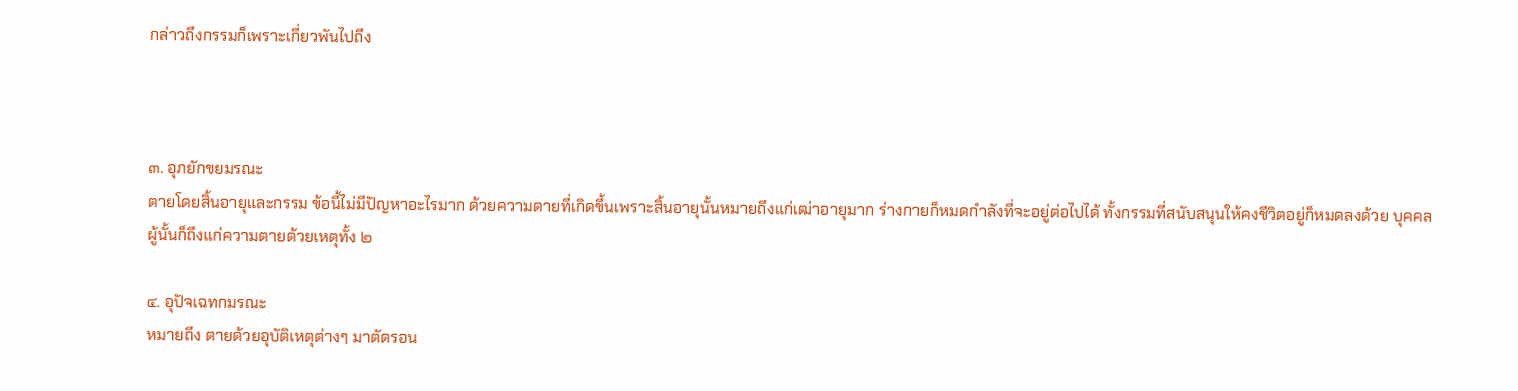กล่าวถึงกรรมก็เพราะเกี่ยวพันไปถึง



๓. อุภยักขยมรณะ
ตายโดยสิ้นอายุและกรรม ข้อนี้ไม่มีปัญหาอะไรมาก ด้วยความตายที่เกิดขึ้นเพราะสิ้นอายุนั้นหมายถึงแก่เฒ่าอายุมาก ร่างกายก็หมดกำลังที่จะอยู่ต่อไปได้ ทั้งกรรมที่สนับสนุนให้คงชีวิตอยู่ก็หมดลงด้วย บุคคลผู้นั้นก็ถึงแก่ความตายด้วยเหตุทั้ง ๒

๔. อุปัจเฉทกมรณะ
หมายถึง ตายด้วยอุบัติเหตุต่างๆ มาตัดรอน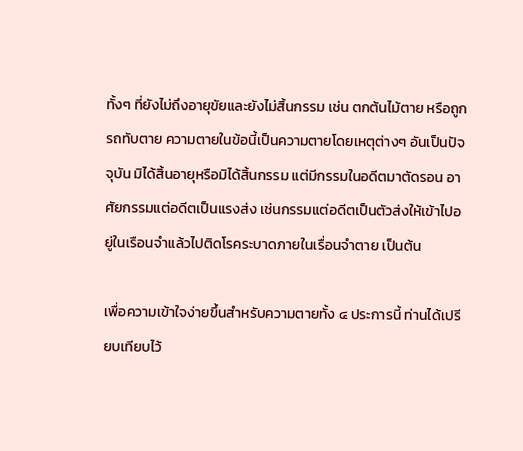ทั้งๆ ที่ยังไม่ถึงอายุขัยและยังไม่สิ้นกรรม เช่น ตกต้นไม้ตาย หรือถูกรถทับตาย ความตายในข้อนี้เป็นความตายโดยเหตุต่างๆ อันเป็นปัจจุบัน มิได้สิ้นอายุหรือมิได้สิ้นกรรม แต่มีกรรมในอดีตมาตัดรอน อาศัยกรรมแต่อดีตเป็นแรงส่ง เช่นกรรมแต่อดีตเป็นตัวส่งให้เข้าไปอยู่ในเรือนจำแล้วไปติดโรคระบาดภายในเรื่อนจำตาย เป็นต้น

เพื่อความเข้าใจง่ายขึ้นสำหรับความตายทั้ง ๔ ประการนี้ ท่านได้เปรียบเทียบไว้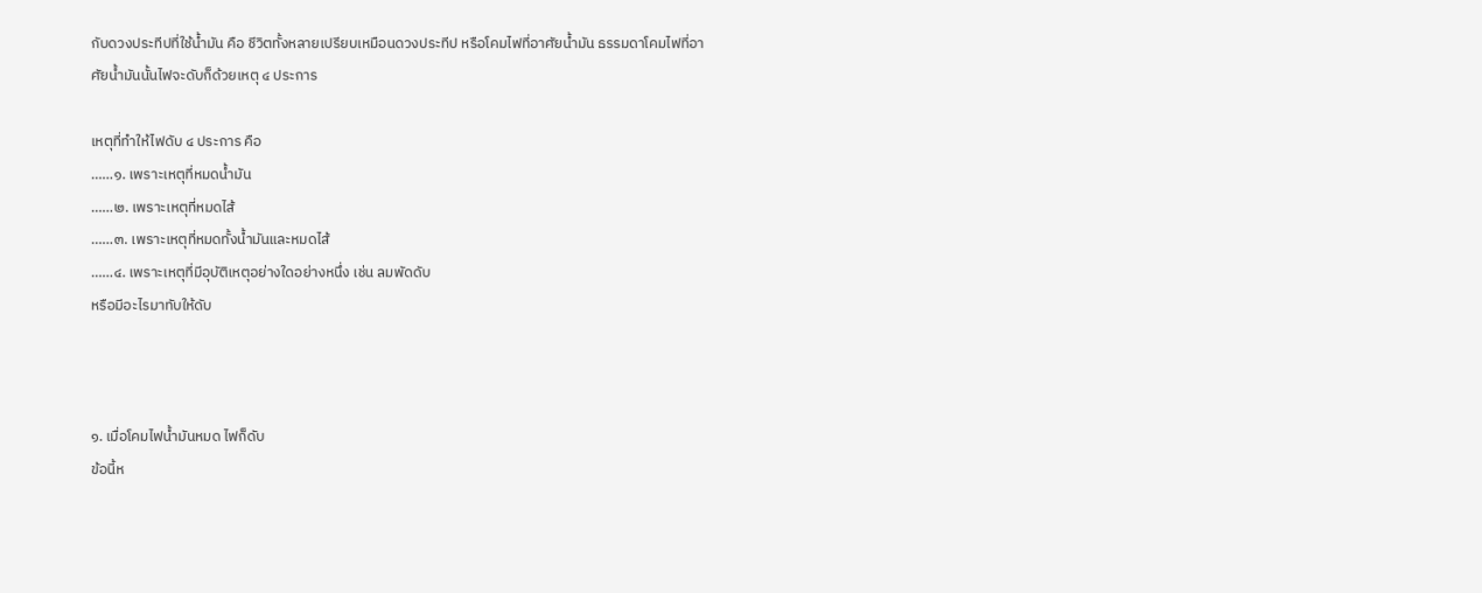กับดวงประทีปที่ใช้น้ำมัน คือ ชีวิตทั้งหลายเปรียบเหมือนดวงประทีป หรือโคมไฟที่อาศัยน้ำมัน ธรรมดาโคมไฟที่อาศัยน้ำมันนั้นไฟจะดับก็ด้วยเหตุ ๔ ประการ

เหตุที่ทำให้ไฟดับ ๔ ประการ คือ
……๑. เพราะเหตุที่หมดน้ำมัน
……๒. เพราะเหตุที่หมดไส้
……๓. เพราะเหตุที่หมดทั้งน้ำมันและหมดไส้
……๔. เพราะเหตุที่มีอุบัติเหตุอย่างใดอย่างหนึ่ง เช่น ลมพัดดับ
หรือมีอะไรมาทับให้ดับ



๑. เมื่อโคมไฟน้ำมันหมด ไฟก็ดับ
ข้อนี้ห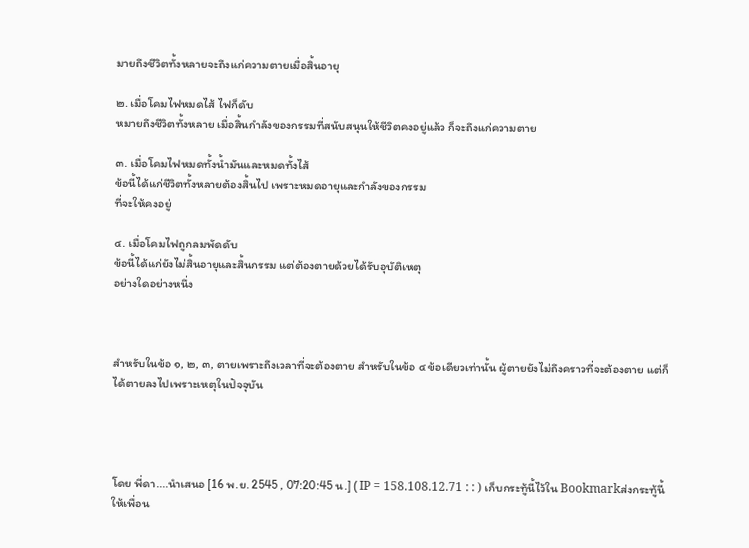มายถึงชีวิตทั้งหลายจะถึงแก่ความตายเมื่อสิ้นอายุ

๒. เมื่อโคมไฟหมดไส้ ไฟก็ดับ
หมายถึงชีวิตทั้งหลาย เมื่อสิ้นกำลังของกรรมที่สนับสนุนให้ชีวิตคงอยู่แล้ว ก็จะถึงแก่ความตาย

๓. เมื่อโคมไฟหมดทั้งน้ำมันและหมดทั้งไส้
ข้อนี้ได้แก่ชีวิตทั้งหลายต้องสิ้นไป เพราะหมดอายุและกำลังของกรรม
ที่จะให้คงอยู่

๔. เมื่อโคมไฟถูกลมพัดดับ
ข้อนี้ได้แก่ยังไม่สิ้นอายุและสิ้นกรรม แต่ต้องตายด้วยได้รับอุบัติเหตุ
อย่างใดอย่างหนึ่ง



สำหรับในข้อ ๑, ๒, ๓, ตายเพราะถึงเวลาที่จะต้องตาย สำหรับในข้อ ๔ ข้อเดียวเท่านั้น ผู้ตายยังไม่ถึงคราวที่จะต้องตาย แต่ก็ได้ตายลงไปเพราะเหตุในปัจจุบัน




โดย พี่ดา....นำเสนอ [16 พ.ย. 2545 , 07:20:45 น.] ( IP = 158.108.12.71 : : ) เก็บกระทู้นี้ไว้ใน Bookmarkส่งกระทู้นี้ให้เพื่อน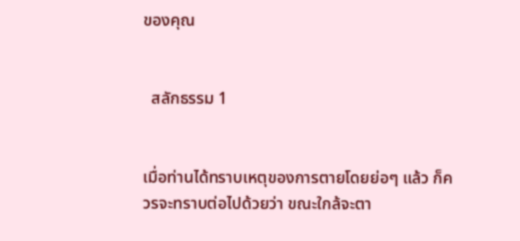ของคุณ


  สลักธรรม 1


เมื่อท่านได้ทราบเหตุของการตายโดยย่อๆ แล้ว ก็ควรจะทราบต่อไปด้วยว่า ขณะใกล้จะตา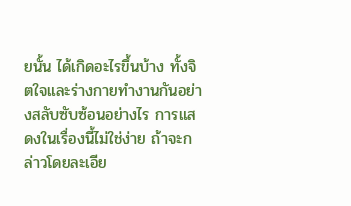ยนั้น ได้เกิดอะไรขึ้นบ้าง ทั้งจิตใจและร่างกายทำงานกันอย่างสลับซับซ้อนอย่างไร การแสดงในเรื่องนี้ไม่ใช่ง่าย ถ้าจะกล่าวโดยละเอีย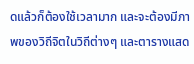ดแล้วก็ต้องใช้เวลามาก และจะต้องมีภาพของวิถีจิตในวิถีต่างๆ และตารางแสด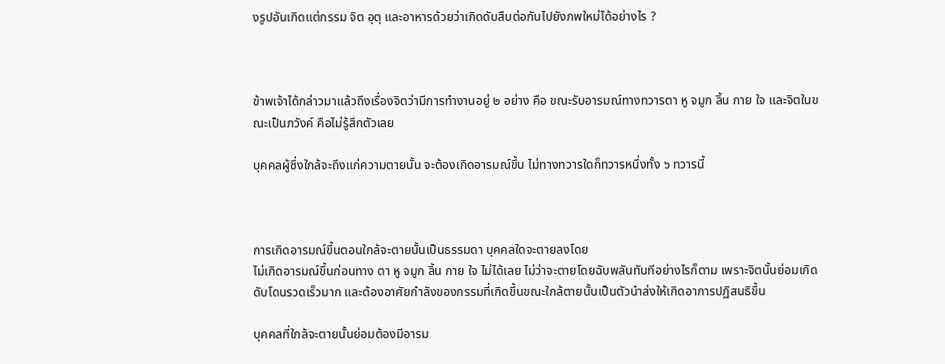งรูปอันเกิดแต่กรรม จิต อุตุ และอาหารด้วยว่าเกิดดับสืบต่อกันไปยังภพใหม่ได้อย่างไร ?



ข้าพเจ้าได้กล่าวมาแล้วถึงเรื่องจิตว่ามีการทำงานอยู่ ๒ อย่าง คือ ขณะรับอารมณ์ทางทวารตา หู จมูก ลิ้น กาย ใจ และจิตในขณะเป็นภวังค์ คือไม่รู้สึกตัวเลย

บุคคลผู้ซึ่งใกล้จะถึงแก่ความตายนั้น จะต้องเกิดอารมณ์ขึ้น ไม่ทางทวารใดก็ทวารหนึ่งทั้ง ๖ ทวารนี้



การเกิดอารมณ์ขึ้นตอนใกล้จะตายนั้นเป็นธรรมดา บุคคลใดจะตายลงโดย
ไม่เกิดอารมณ์ขึ้นก่อนทาง ตา หู จมูก ลิ้น กาย ใจ ไม่ได้เลย ไม่ว่าจะตายโดยฉับพลันทันทีอย่างไรก็ตาม เพราะจิตนั้นย่อมเกิดดับโดนรวดเร็วมาก และต้องอาศัยกำลังของกรรมที่เกิดขึ้นขณะใกล้ตายนั้นเป็นตัวนำส่งให้เกิดอาการปฏิสนธิขึ้น

บุคคลที่ใกล้จะตายนั้นย่อมต้องมีอารม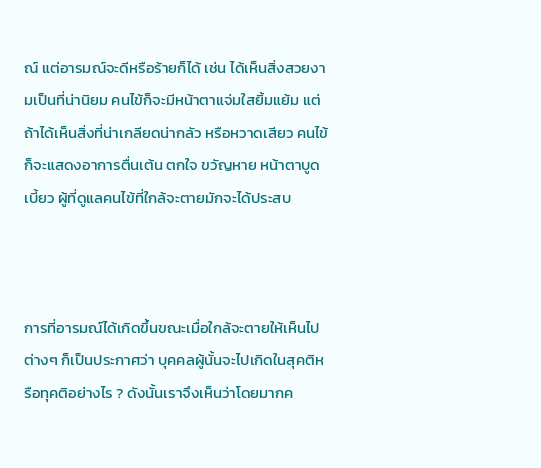ณ์ แต่อารมณ์จะดีหรือร้ายก็ได้ เช่น ได้เห็นสิ่งสวยงามเป็นที่น่านิยม คนไข้ก็จะมีหน้าตาแจ่มใสยิ้มแย้ม แต่ถ้าได้เห็นสิ่งที่น่าเกลียดน่ากลัว หรือหวาดเสียว คนไข้ก็จะแสดงอาการตื่นเต้น ตกใจ ขวัญหาย หน้าตาบูดเบี้ยว ผู้ที่ดูแลคนไข้ที่ใกล้จะตายมักจะได้ประสบ



การที่อารมณ์ได้เกิดขึ้นขณะเมื่อใกล้จะตายให้เห็นไปต่างๆ ก็เป็นประกาศว่า บุคคลผู้นั้นจะไปเกิดในสุคติหรือทุคติอย่างไร ? ดังนั้นเราจึงเห็นว่าโดยมากค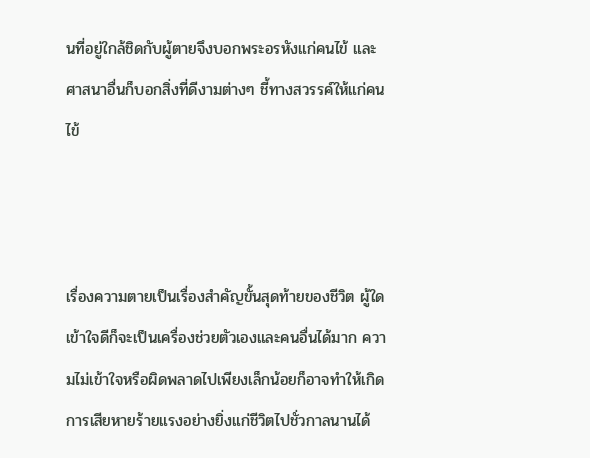นที่อยู่ใกล้ชิดกับผู้ตายจึงบอกพระอรหังแก่คนไข้ และศาสนาอื่นก็บอกสิ่งที่ดีงามต่างๆ ชี้ทางสวรรค์ให้แก่คนไข้



เรื่องความตายเป็นเรื่องสำคัญขั้นสุดท้ายของชีวิต ผู้ใดเข้าใจดีก็จะเป็นเครื่องช่วยตัวเองและคนอื่นได้มาก ความไม่เข้าใจหรือผิดพลาดไปเพียงเล็กน้อยก็อาจทำให้เกิดการเสียหายร้ายแรงอย่างยิ่งแก่ชีวิตไปชั่วกาลนานได้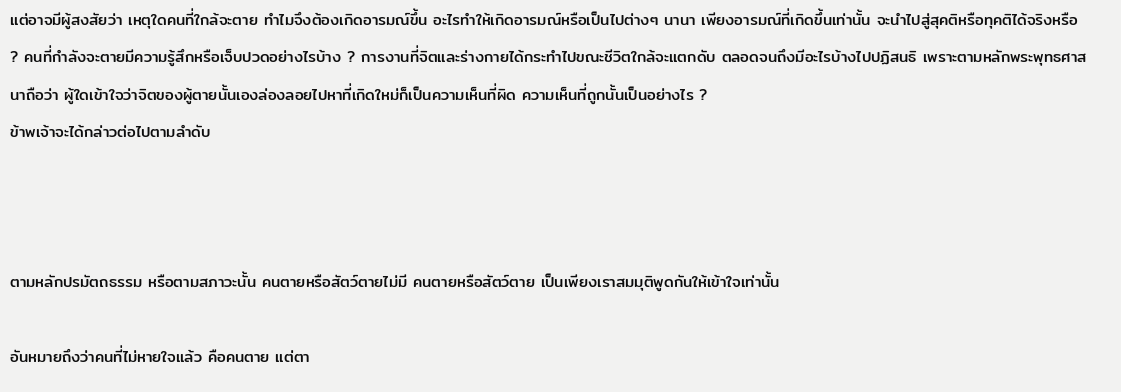แต่อาจมีผู้สงสัยว่า เหตุใดคนที่ใกล้จะตาย ทำไมจึงต้องเกิดอารมณ์ขึ้น อะไรทำให้เกิดอารมณ์หรือเป็นไปต่างๆ นานา เพียงอารมณ์ที่เกิดขึ้นเท่านั้น จะนำไปสู่สุคติหรือทุคติได้จริงหรือ ? คนที่กำลังจะตายมีความรู้สึกหรือเจ็บปวดอย่างไรบ้าง ? การงานที่จิตและร่างกายได้กระทำไปขณะชีวิตใกล้จะแตกดับ ตลอดจนถึงมีอะไรบ้างไปปฏิสนธิ เพราะตามหลักพระพุทธศาสนาถือว่า ผู้ใดเข้าใจว่าจิตของผู้ตายนั้นเองล่องลอยไปหาที่เกิดใหม่ก็เป็นความเห็นที่ผิด ความเห็นที่ถูกนั้นเป็นอย่างไร ?
ข้าพเจ้าจะได้กล่าวต่อไปตามลำดับ



ตามหลักปรมัตถธรรม หรือตามสภาวะนั้น คนตายหรือสัตว์ตายไม่มี คนตายหรือสัตว์ตาย เป็นเพียงเราสมมุติพูดกันให้เข้าใจเท่านั้น

อันหมายถึงว่าคนที่ไม่หายใจแล้ว คือคนตาย แต่ตา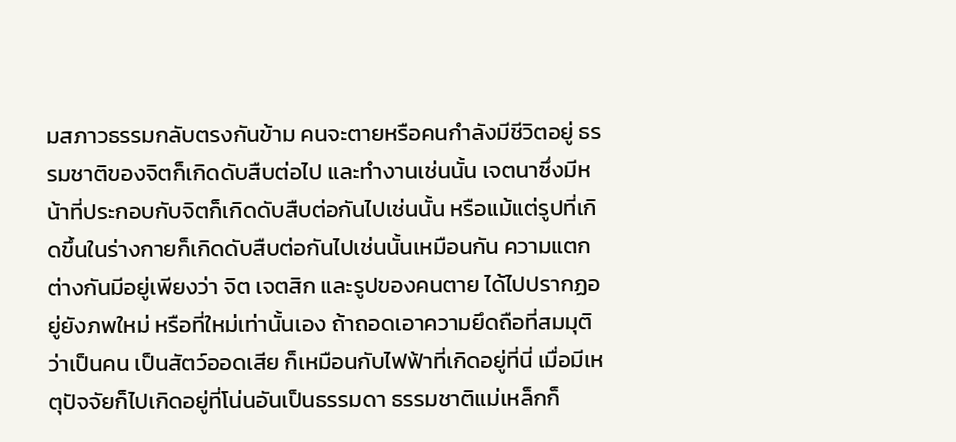มสภาวธรรมกลับตรงกันข้าม คนจะตายหรือคนกำลังมีชีวิตอยู่ ธรรมชาติของจิตก็เกิดดับสืบต่อไป และทำงานเช่นนั้น เจตนาซึ่งมีหน้าที่ประกอบกับจิตก็เกิดดับสืบต่อกันไปเช่นนั้น หรือแม้แต่รูปที่เกิดขึ้นในร่างกายก็เกิดดับสืบต่อกันไปเช่นนั้นเหมือนกัน ความแตกต่างกันมีอยู่เพียงว่า จิต เจตสิก และรูปของคนตาย ได้ไปปรากฏอยู่ยังภพใหม่ หรือที่ใหม่เท่านั้นเอง ถ้าถอดเอาความยึดถือที่สมมุติว่าเป็นคน เป็นสัตว์ออดเสีย ก็เหมือนกับไฟฟ้าที่เกิดอยู่ที่นี่ เมื่อมีเหตุปัจจัยก็ไปเกิดอยู่ที่โน่นอันเป็นธรรมดา ธรรมชาติแม่เหล็กก็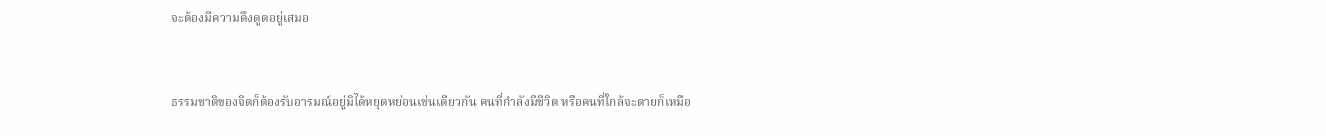จะต้องมีความดึงดูดอยู่เสมอ



ธรรมชาติของจิตก็ต้องรับอารมณ์อยู่มิได้หยุดหย่อนเช่นเดียวกัน คนที่กำลังมีชีวิต หรือคนที่ใกล้จะตายก็เหมือ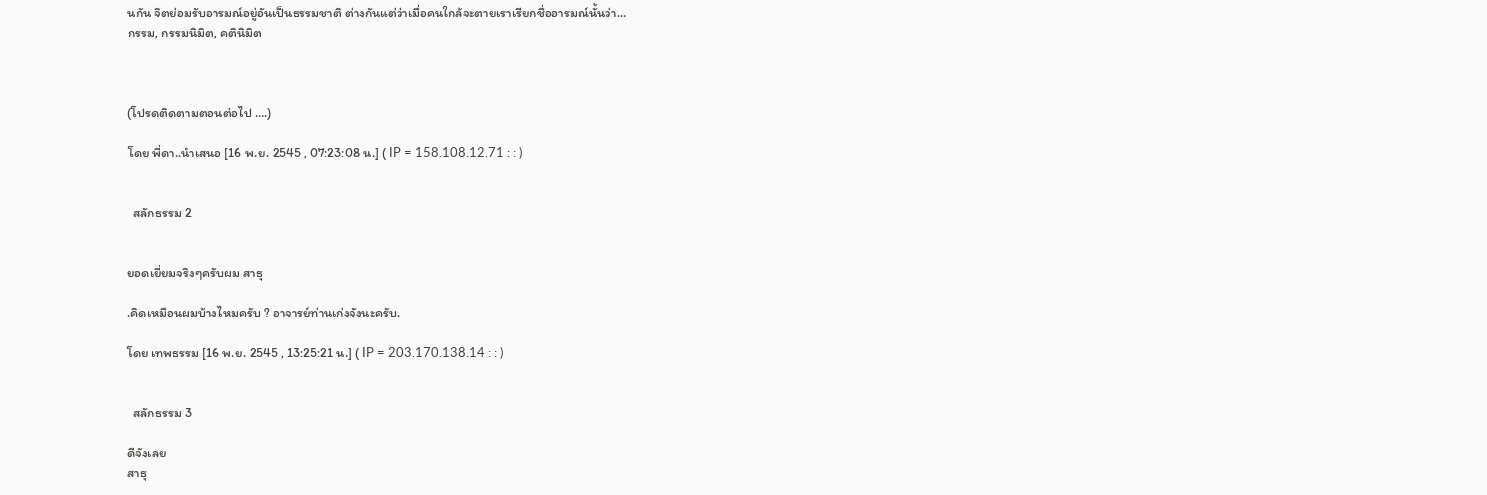นกัน จิตย่อมรับอารมณ์อยู่อันเป็นธรรมชาติ ต่างกันแต่ว่าเมื่อคนใกล้จะตายเราเรียกชื่ออารมณ์นั้นว่า…
กรรม, กรรมนิมิต, คตินิมิต



(โปรดติดตามตอนต่อไป ….)

โดย พี่ดา..นำเสนอ [16 พ.ย. 2545 , 07:23:08 น.] ( IP = 158.108.12.71 : : )


  สลักธรรม 2


ยอดเยี่ยมจริงๆครับผม สาธุ

.คิดเหมือนผมบ้างไหมครับ ? อาจารย์ท่านเก่งจังนะครับ.

โดย เทพธรรม [16 พ.ย. 2545 , 13:25:21 น.] ( IP = 203.170.138.14 : : )


  สลักธรรม 3

ดีจังเลย
สาธุ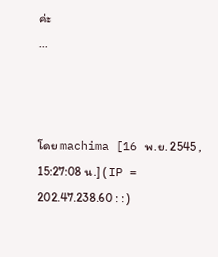ค่ะ
...



โดย machima [16 พ.ย. 2545 , 15:27:08 น.] ( IP = 202.47.238.60 : : )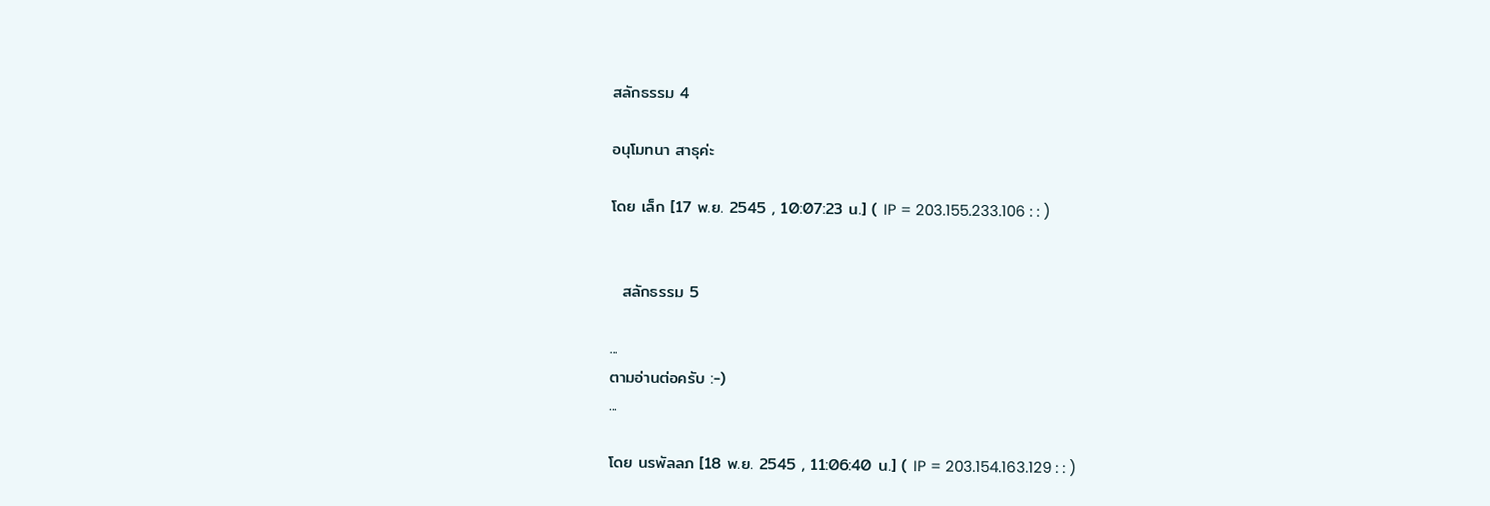สลักธรรม 4

อนุโมทนา สาธุค่ะ

โดย เล็ก [17 พ.ย. 2545 , 10:07:23 น.] ( IP = 203.155.233.106 : : )


  สลักธรรม 5

...
ตามอ่านต่อครับ :-)
...

โดย นรพัลลภ [18 พ.ย. 2545 , 11:06:40 น.] ( IP = 203.154.163.129 : : )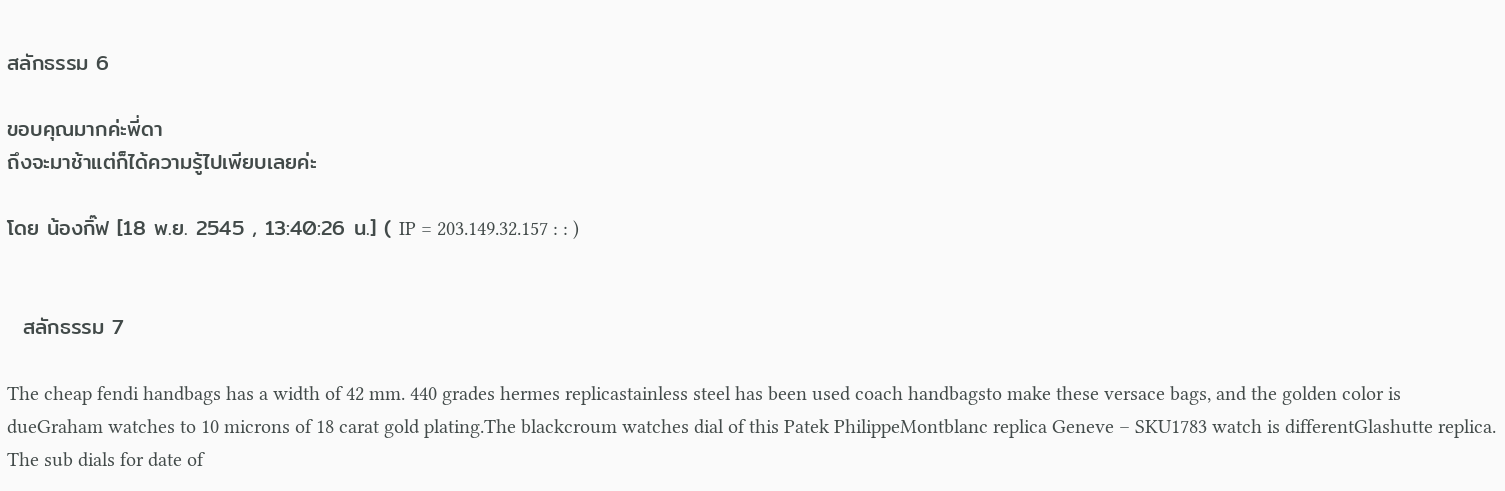สลักธรรม 6

ขอบคุณมากค่ะพี่ดา
ถึงจะมาช้าแต่ก็ได้ความรู้ไปเพียบเลยค่ะ

โดย น้องกิ๊ฟ [18 พ.ย. 2545 , 13:40:26 น.] ( IP = 203.149.32.157 : : )


  สลักธรรม 7

The cheap fendi handbags has a width of 42 mm. 440 grades hermes replicastainless steel has been used coach handbagsto make these versace bags, and the golden color is dueGraham watches to 10 microns of 18 carat gold plating.The blackcroum watches dial of this Patek PhilippeMontblanc replica Geneve – SKU1783 watch is differentGlashutte replica. The sub dials for date of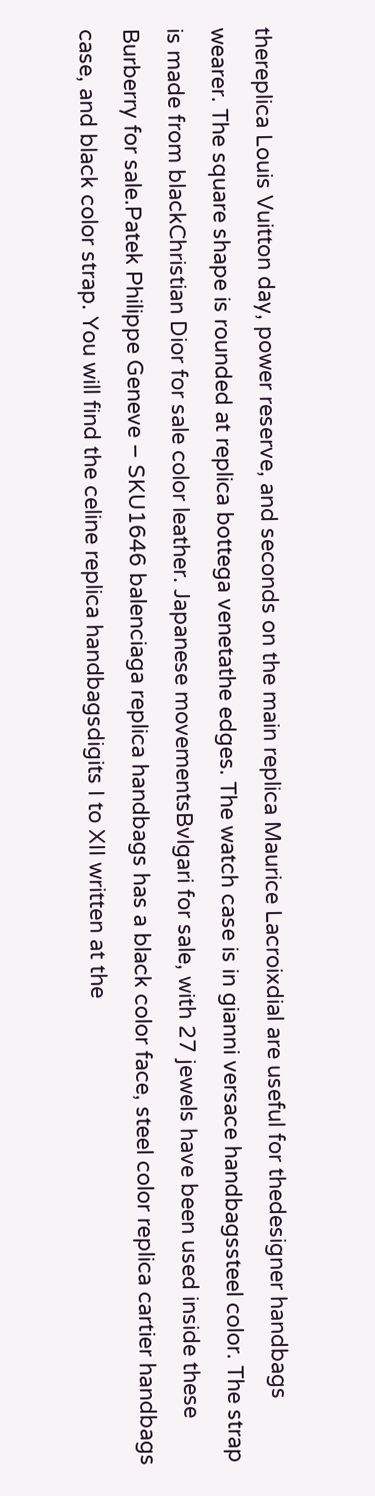thereplica Louis Vuitton day, power reserve, and seconds on the main replica Maurice Lacroixdial are useful for thedesigner handbags wearer. The square shape is rounded at replica bottega venetathe edges. The watch case is in gianni versace handbagssteel color. The strap is made from blackChristian Dior for sale color leather. Japanese movementsBvlgari for sale, with 27 jewels have been used inside these Burberry for sale.Patek Philippe Geneve – SKU1646 balenciaga replica handbags has a black color face, steel color replica cartier handbags case, and black color strap. You will find the celine replica handbagsdigits I to XII written at the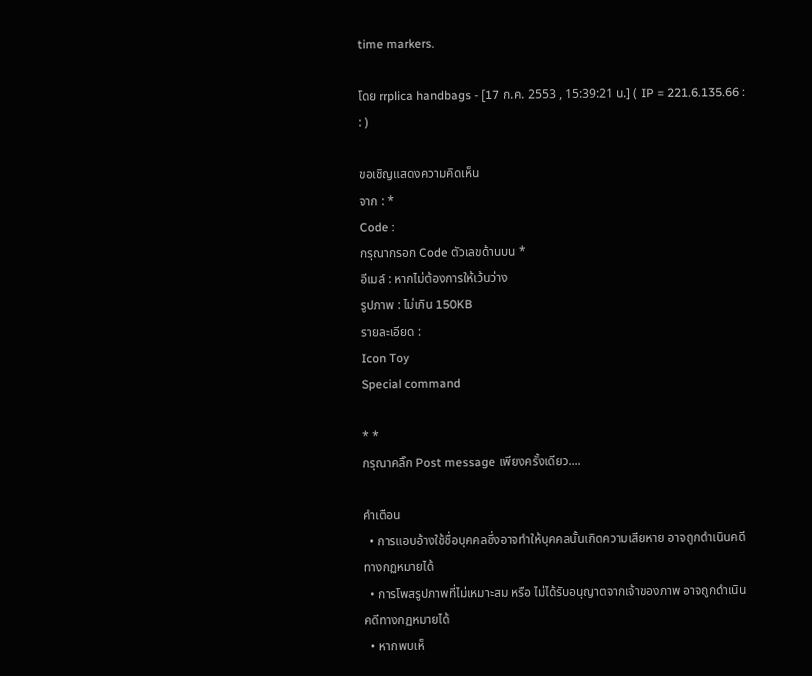time markers.

โดย rrplica handbags - [17 ก.ค. 2553 , 15:39:21 น.] ( IP = 221.6.135.66 : : )

ขอเชิญแสดงความคิดเห็น
จาก : *
Code :
กรุณากรอก Code ตัวเลขด้านบน *
อีเมล์ : หากไม่ต้องการให้เว้นว่าง
รูปภาพ : ไม่เกิน 150KB
รายละเอียด :
Icon Toy
Special command

* *
กรุณาคลิ๊ก Post message เพียงครั้งเดียว....

คำเตือน
  • การแอบอ้างใช้ชื่อบุคคลซึ่งอาจทำให้บุคคลนั้นเกิดความเสียหาย อาจถูกดำเนินคดีทางกฏหมายได้
  • การโพสรูปภาพที่ไม่เหมาะสม หรือ ไม่ได้รับอนุญาตจากเจ้าของภาพ อาจถูกดำเนินคดีทางกฏหมายได้
  • หากพบเห็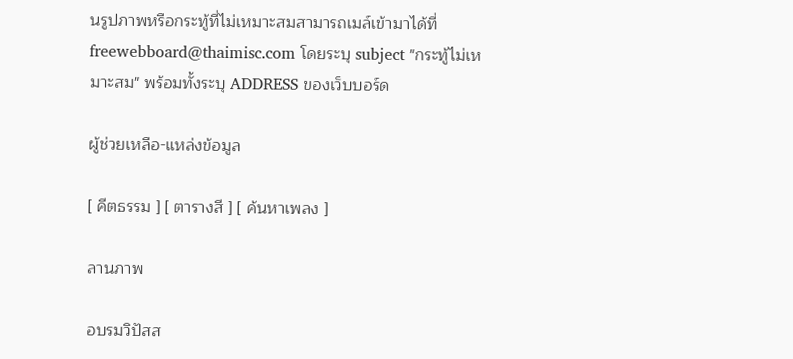นรูปภาพหรือกระทู้ที่ไม่เหมาะสมสามารถเมล์เข้ามาได้ที่ freewebboard@thaimisc.com โดยระบุ subject "กระทู้ไม่เหมาะสม" พร้อมทั้งระบุ ADDRESS ของเว็บบอร์ด

ผู้ช่วยเหลือ-แหล่งข้อมูล

[ คีตธรรม ] [ ตารางสี ] [ ค้นหาเพลง ]

ลานภาพ

อบรมวิปัสส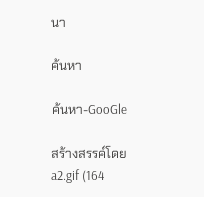นา

ค้นหา

ค้นหา-GooGle

สร้างสรรค์โดย a2.gif (164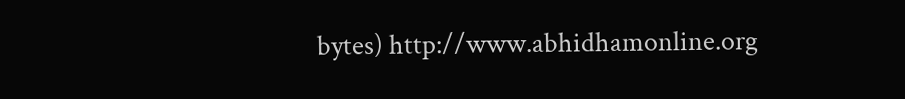bytes) http://www.abhidhamonline.org